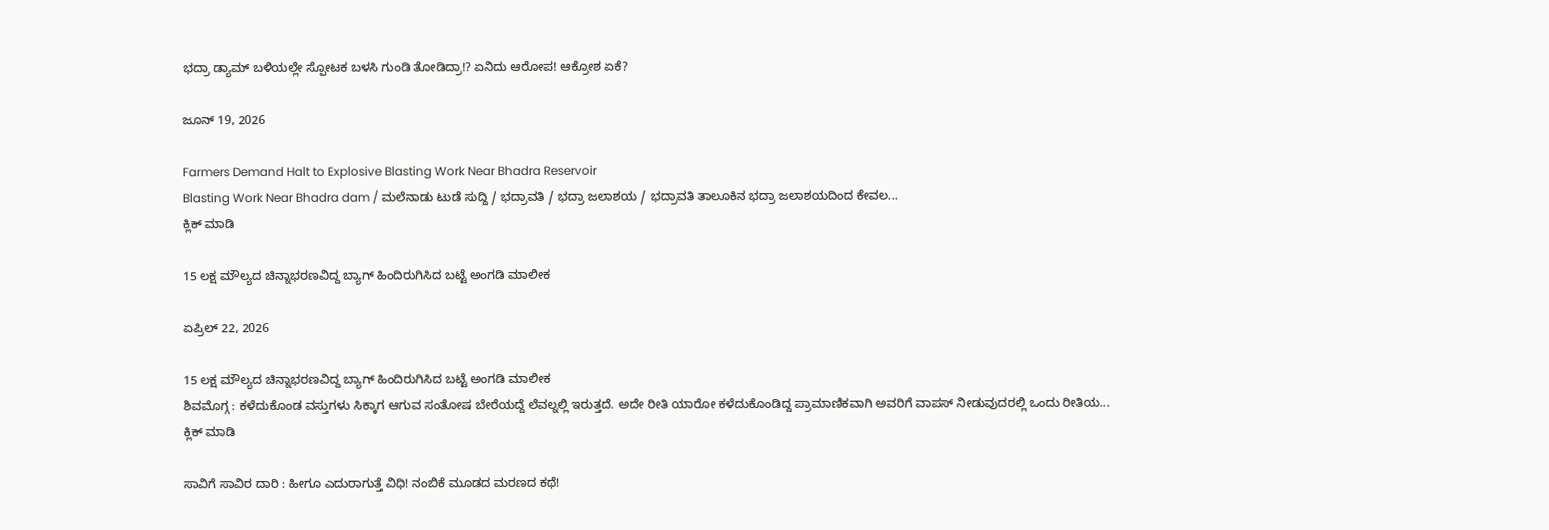ಭದ್ರಾ ಡ್ಯಾಮ್ ಬಳಿಯಲ್ಲೇ ಸ್ಪೋಟಕ ಬಳಸಿ ಗುಂಡಿ ತೋಡಿದ್ರಾ!? ಏನಿದು ಆರೋಪ! ಆಕ್ರೋಶ ಏಕೆ?

ಜೂನ್ 19, 2026

Farmers Demand Halt to Explosive Blasting Work Near Bhadra Reservoir
Blasting Work Near Bhadra dam / ಮಲೆನಾಡು ಟುಡೆ ಸುದ್ದಿ / ಭದ್ರಾವತಿ / ಭದ್ರಾ ಜಲಾಶಯ / ಭದ್ರಾವತಿ ತಾಲೂಕಿನ ಭದ್ರಾ ಜಲಾಶಯದಿಂದ ಕೇವಲ...
ಕ್ಲಿಕ್ ಮಾಡಿ

15 ಲಕ್ಷ ಮೌಲ್ಯದ ಚಿನ್ನಾಭರಣವಿದ್ದ ಬ್ಯಾಗ್ ಹಿಂದಿರುಗಿಸಿದ ಬಟ್ಟೆ ಅಂಗಡಿ ಮಾಲೀಕ

ಏಪ್ರಿಲ್ 22, 2026

15 ಲಕ್ಷ ಮೌಲ್ಯದ ಚಿನ್ನಾಭರಣವಿದ್ದ ಬ್ಯಾಗ್ ಹಿಂದಿರುಗಿಸಿದ ಬಟ್ಟೆ ಅಂಗಡಿ ಮಾಲೀಕ
ಶಿವಮೊಗ್ಗ : ಕಳೆದುಕೊಂಡ ವಸ್ತುಗಳು ಸಿಕ್ಕಾಗ ಆಗುವ ಸಂತೋಷ ಬೇರೆಯದ್ದೆ ಲೆವಲ್ನಲ್ಲಿ ಇರುತ್ತದೆ. ಅದೇ ರೀತಿ ಯಾರೋ ಕಳೆದುಕೊಂಡಿದ್ದ ಪ್ರಾಮಾಣಿಕವಾಗಿ ಅವರಿಗೆ ವಾಪಸ್ ನೀಡುವುದರಲ್ಲಿ ಒಂದು ರೀತಿಯ...
ಕ್ಲಿಕ್ ಮಾಡಿ

ಸಾವಿಗೆ ಸಾವಿರ ದಾರಿ : ಹೀಗೂ ಎದುರಾಗುತ್ತೆ ವಿಧಿ! ನಂಬಿಕೆ ಮೂಡದ ಮರಣದ ಕಥೆ!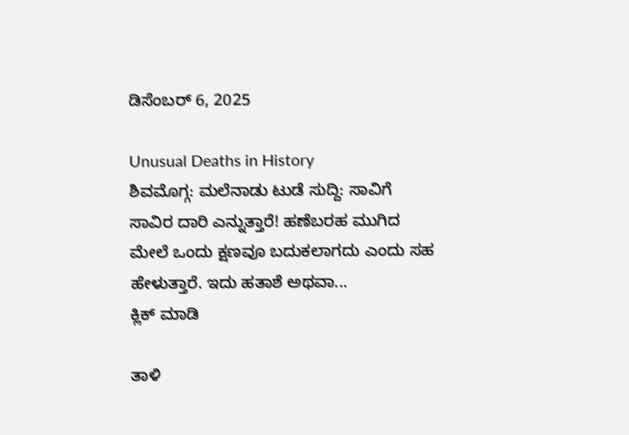ಡಿಸೆಂಬರ್ 6, 2025

Unusual Deaths in History
ಶಿವಮೊಗ್ಗ: ಮಲೆನಾಡು ಟುಡೆ ಸುದ್ದಿ: ಸಾವಿಗೆ ಸಾವಿರ ದಾರಿ ಎನ್ನುತ್ತಾರೆ! ಹಣೆಬರಹ ಮುಗಿದ ಮೇಲೆ ಒಂದು ಕ್ಷಣವೂ ಬದುಕಲಾಗದು ಎಂದು ಸಹ ಹೇಳುತ್ತಾರೆ. ಇದು ಹತಾಶೆ ಅಥವಾ...
ಕ್ಲಿಕ್ ಮಾಡಿ

ತಾಳಿ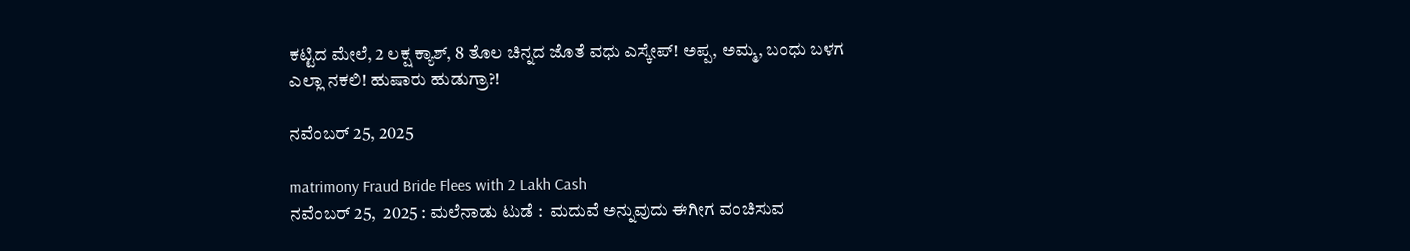ಕಟ್ಟಿದ ಮೇಲೆ, 2 ಲಕ್ಷ ಕ್ಯಾಶ್, 8 ತೊಲ ಚಿನ್ನದ ಜೊತೆ ವಧು ಎಸ್ಕೇಪ್! ಅಪ್ಪ, ಅಮ್ಮ, ಬಂಧು ಬಳಗ ಎಲ್ಲಾ ನಕಲಿ! ಹುಷಾರು ಹುಡುಗ್ರಾ?!

ನವೆಂಬರ್ 25, 2025

matrimony Fraud Bride Flees with 2 Lakh Cash
ನವೆಂಬರ್ 25,  2025 : ಮಲೆನಾಡು ಟುಡೆ :  ಮದುವೆ ಅನ್ನುವುದು ಈಗೀಗ ವಂಚಿಸುವ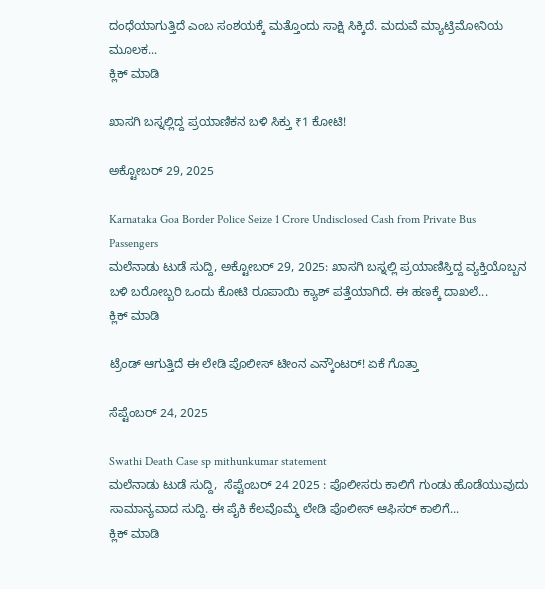ದಂಧೆಯಾಗುತ್ತಿದೆ ಎಂಬ ಸಂಶಯಕ್ಕೆ ಮತ್ತೊಂದು ಸಾಕ್ಷಿ ಸಿಕ್ಕಿದೆ. ಮದುವೆ ಮ್ಯಾಟ್ರಿಮೋನಿಯ ಮೂಲಕ...
ಕ್ಲಿಕ್ ಮಾಡಿ

ಖಾಸಗಿ ಬಸ್ನಲ್ಲಿದ್ದ ಪ್ರಯಾಣಿಕನ ಬಳಿ ಸಿಕ್ತು ₹1 ಕೋಟಿ!

ಅಕ್ಟೋಬರ್ 29, 2025

Karnataka Goa Border Police Seize 1 Crore Undisclosed Cash from Private Bus Passengers
ಮಲೆನಾಡು ಟುಡೆ ಸುದ್ದಿ, ಅಕ್ಟೋಬರ್ 29, 2025: ಖಾಸಗಿ ಬಸ್ನಲ್ಲಿ ಪ್ರಯಾಣಿಸ್ತಿದ್ದ ವ್ಯಕ್ತಿಯೊಬ್ಬನ ಬಳಿ ಬರೋಬ್ಬರಿ ಒಂದು ಕೋಟಿ ರೂಪಾಯಿ ಕ್ಯಾಶ್ ಪತ್ತೆಯಾಗಿದೆ. ಈ ಹಣಕ್ಕೆ ದಾಖಲೆ...
ಕ್ಲಿಕ್ ಮಾಡಿ

ಟ್ರೆಂಡ್ ಆಗುತ್ತಿದೆ ಈ ಲೇಡಿ ಪೊಲೀಸ್ ಟೀಂನ ಎನ್ಕೌಂಟರ್! ಏಕೆ ಗೊತ್ತಾ

ಸೆಪ್ಟೆಂಬರ್ 24, 2025

Swathi Death Case sp mithunkumar statement
ಮಲೆನಾಡು ಟುಡೆ ಸುದ್ದಿ,  ಸೆಪ್ಟೆಂಬರ್ 24 2025 : ಪೊಲೀಸರು ಕಾಲಿಗೆ ಗುಂಡು ಹೊಡೆಯುವುದು ಸಾಮಾನ್ಯವಾದ ಸುದ್ದಿ. ಈ ಪೈಕಿ ಕೆಲವೊಮ್ಮೆ ಲೇಡಿ ಪೊಲೀಸ್ ಆಫಿಸರ್ ಕಾಲಿಗೆ...
ಕ್ಲಿಕ್ ಮಾಡಿ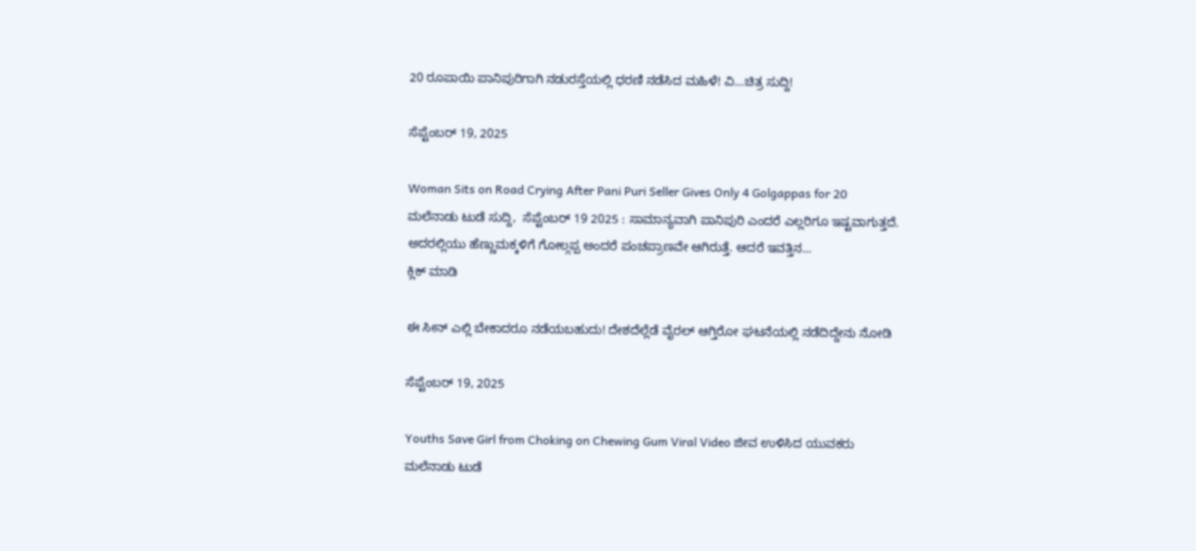20 ರೂಪಾಯಿ ಪಾನಿಪುರಿಗಾಗಿ ನಡುರಸ್ತೆಯಲ್ಲಿ ಧರಣಿ ನಡೆಸಿದ ಮಹಿಳೆ! ವಿ…ಚಿತ್ರ ಸುದ್ದಿ!

ಸೆಪ್ಟೆಂಬರ್ 19, 2025

Woman Sits on Road Crying After Pani Puri Seller Gives Only 4 Golgappas for 20
ಮಲೆನಾಡು ಟುಡೆ ಸುದ್ದಿ,  ಸೆಪ್ಟೆಂಬರ್ 19 2025 : ಸಾಮಾನ್ಯವಾಗಿ ಪಾನಿಪುರಿ ಎಂದರೆ ಎಲ್ಲರಿಗೂ ಇಷ್ಟವಾಗುತ್ತದೆ. ಅದರಲ್ಲಿಯು ಹೆಣ್ಣುಮಕ್ಕಳಿಗೆ ಗೋಲ್ಗಪ್ಪ ಅಂದರೆ ಪಂಚಪ್ರಾಣವೇ ಆಗಿರುತ್ತೆ. ಆದರೆ ಇವತ್ತಿನ...
ಕ್ಲಿಕ್ ಮಾಡಿ

ಈ ಸೀನ್ ಎಲ್ಲಿ ಬೇಕಾದರೂ ನಡೆಯಬಹುದು! ದೇಶದೆಲ್ಲೆಡೆ ವೈರಲ್ ಆಗ್ತಿರೋ ಘಟನೆಯಲ್ಲಿ ನಡೆದಿದ್ದೇನು ನೋಡಿ

ಸೆಪ್ಟೆಂಬರ್ 19, 2025

Youths Save Girl from Choking on Chewing Gum Viral Video ಜೀವ ಉಳಿಸಿದ ಯುವಕರು
ಮಲೆನಾಡು ಟುಡೆ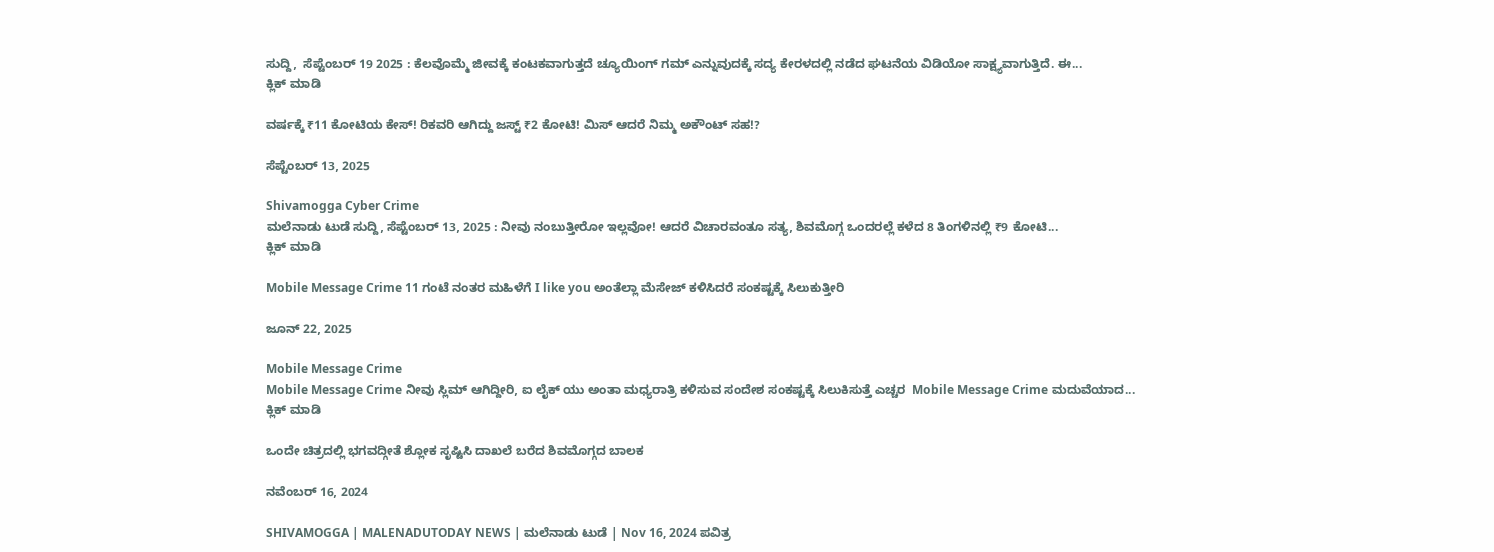ಸುದ್ದಿ,  ಸೆಪ್ಟೆಂಬರ್ 19 2025 : ಕೆಲವೊಮ್ಮೆ ಜೀವಕ್ಕೆ ಕಂಟಕವಾಗುತ್ತದೆ ಚ್ಯೂಯಿಂಗ್ ಗಮ್ ಎನ್ನುವುದಕ್ಕೆ ಸದ್ಯ ಕೇರಳದಲ್ಲಿ ನಡೆದ ಘಟನೆಯ ವಿಡಿಯೋ ಸಾಕ್ಷ್ಯವಾಗುತ್ತಿದೆ. ಈ...
ಕ್ಲಿಕ್ ಮಾಡಿ

ವರ್ಷಕ್ಕೆ ₹11 ಕೋಟಿಯ ಕೇಸ್! ರಿಕವರಿ ಆಗಿದ್ದು ಜಸ್ಟ್ ₹2 ಕೋಟಿ! ಮಿಸ್ ಆದರೆ ನಿಮ್ಮ ಅಕೌಂಟ್ ಸಹ!?

ಸೆಪ್ಟೆಂಬರ್ 13, 2025

Shivamogga Cyber Crime
ಮಲೆನಾಡು ಟುಡೆ ಸುದ್ದಿ, ಸೆಪ್ಟೆಂಬರ್ 13, 2025 : ನೀವು ನಂಬುತ್ತೀರೋ ಇಲ್ಲವೋ! ಆದರೆ ವಿಚಾರವಂತೂ ಸತ್ಯ, ಶಿವಮೊಗ್ಗ ಒಂದರಲ್ಲೆ ಕಳೆದ 8 ತಿಂಗಳಿನಲ್ಲಿ ₹9 ಕೋಟಿ...
ಕ್ಲಿಕ್ ಮಾಡಿ

Mobile Message Crime 11 ಗಂಟೆ ನಂತರ ಮಹಿಳೆಗೆ I like you ಅಂತೆಲ್ಲಾ ಮೆಸೇಜ್ ಕಳಿಸಿದರೆ ಸಂಕಷ್ಟಕ್ಕೆ ಸಿಲುಕುತ್ತೀರಿ

ಜೂನ್ 22, 2025

Mobile Message Crime
Mobile Message Crime ನೀವು ಸ್ಲಿಮ್ ಆಗಿದ್ದೀರಿ, ಐ ಲೈಕ್ ಯು ಅಂತಾ ಮಧ್ಯರಾತ್ರಿ ಕಳಿಸುವ ಸಂದೇಶ ಸಂಕಷ್ಟಕ್ಕೆ ಸಿಲುಕಿಸುತ್ತೆ ಎಚ್ಚರ  Mobile Message Crime ಮದುವೆಯಾದ...
ಕ್ಲಿಕ್ ಮಾಡಿ

ಒಂದೇ ಚಿತ್ರದಲ್ಲಿ ಭಗವದ್ಗೀತೆ ಶ್ಲೋಕ ಸೃಷ್ಟಿಸಿ ದಾಖಲೆ ಬರೆದ ಶಿವಮೊಗ್ಗದ ಬಾಲಕ

ನವೆಂಬರ್ 16, 2024

SHIVAMOGGA | MALENADUTODAY NEWS | ಮಲೆನಾಡು ಟುಡೆ | Nov 16, 2024 ಪವಿತ್ರ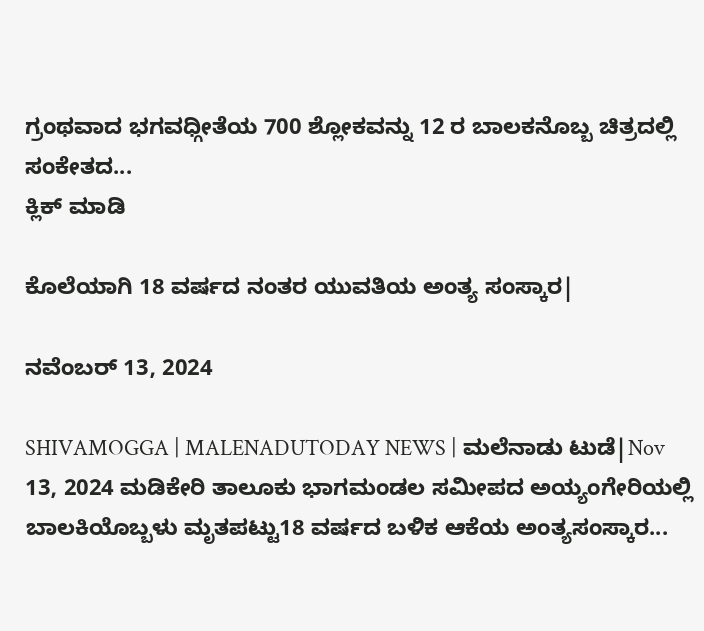ಗ್ರಂಥವಾದ ಭಗವಧ್ಗೀತೆಯ 700 ಶ್ಲೋಕವನ್ನು 12 ರ ಬಾಲಕನೊಬ್ಬ ಚಿತ್ರದಲ್ಲಿ ಸಂಕೇತದ...
ಕ್ಲಿಕ್ ಮಾಡಿ

ಕೊಲೆಯಾಗಿ 18 ವರ್ಷದ ನಂತರ ಯುವತಿಯ ಅಂತ್ಯ ಸಂಸ್ಕಾರ|

ನವೆಂಬರ್ 13, 2024

SHIVAMOGGA | MALENADUTODAY NEWS | ಮಲೆನಾಡು ಟುಡೆ|Nov 13, 2024 ಮಡಿಕೇರಿ ತಾಲೂಕು ಭಾಗಮಂಡಲ ಸಮೀಪದ ಅಯ್ಯಂಗೇರಿಯಲ್ಲಿ ಬಾಲಕಿಯೊಬ್ಬಳು ಮೃತಪಟ್ಟು18 ವರ್ಷದ ಬಳಿಕ ಆಕೆಯ ಅಂತ್ಯಸಂಸ್ಕಾರ...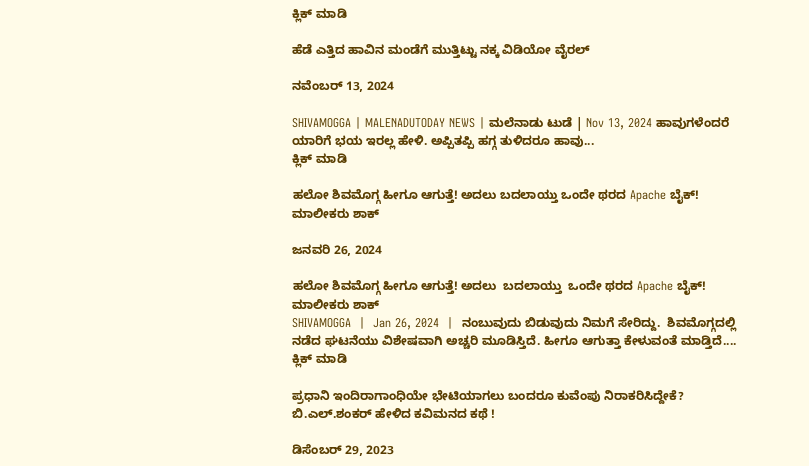ಕ್ಲಿಕ್ ಮಾಡಿ

ಹೆಡೆ ಎತ್ತಿದ ಹಾವಿನ ಮಂಡೆಗೆ ಮುತ್ತಿಟ್ಟು ನಕ್ಕ ವಿಡಿಯೋ ವೈರಲ್‌

ನವೆಂಬರ್ 13, 2024

SHIVAMOGGA | MALENADUTODAY NEWS | ಮಲೆನಾಡು ಟುಡೆ | Nov 13, 2024 ಹಾವುಗಳೆಂದರೆ ಯಾರಿಗೆ ಭಯ ಇರಲ್ಲ ಹೇಳಿ. ಅಪ್ಪಿತಪ್ಪಿ ಹಗ್ಗ ತುಳಿದರೂ ಹಾವು...
ಕ್ಲಿಕ್ ಮಾಡಿ

ಹಲೋ ಶಿವಮೊಗ್ಗ ಹೀಗೂ ಆಗುತ್ತೆ! ಅದಲು ಬದಲಾಯ್ತು ಒಂದೇ ಥರದ Apache ಬೈಕ್! ಮಾಲೀಕರು ಶಾಕ್

ಜನವರಿ 26, 2024

ಹಲೋ ಶಿವಮೊಗ್ಗ ಹೀಗೂ ಆಗುತ್ತೆ! ಅದಲು  ಬದಲಾಯ್ತು  ಒಂದೇ ಥರದ Apache ಬೈಕ್! ಮಾಲೀಕರು ಶಾಕ್
SHIVAMOGGA  |  Jan 26, 2024  |  ನಂಬುವುದು ಬಿಡುವುದು ನಿಮಗೆ ಸೇರಿದ್ದು.  ಶಿವಮೊಗ್ಗದಲ್ಲಿ ನಡೆದ ಘಟನೆಯು ವಿಶೇಷವಾಗಿ ಅಚ್ಚರಿ ಮೂಡಿಸ್ತಿದೆ. ಹೀಗೂ ಆಗುತ್ತಾ ಕೇಳುವಂತೆ ಮಾಡ್ತಿದೆ....
ಕ್ಲಿಕ್ ಮಾಡಿ

ಪ್ರಧಾನಿ ಇಂದಿರಾಗಾಂಧಿಯೇ ಭೇಟಿಯಾಗಲು ಬಂದರೂ ಕುವೆಂಪು ನಿರಾಕರಿಸಿದ್ದೇಕೆ? ಬಿ.ಎಲ್.ಶಂಕರ್ ಹೇಳಿದ ಕವಿಮನದ ಕಥೆ !

ಡಿಸೆಂಬರ್ 29, 2023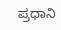ಪ್ರಧಾನಿ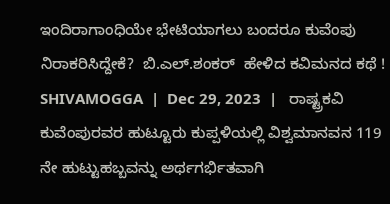ಇಂದಿರಾಗಾಂಧಿಯೇ ಭೇಟಿಯಾಗಲು ಬಂದರೂ ಕುವೆಂಪು ನಿರಾಕರಿಸಿದ್ದೇಕೆ?  ಬಿ.ಎಲ್.ಶಂಕರ್  ಹೇಳಿದ ಕವಿಮನದ ಕಥೆ !
SHIVAMOGGA  |  Dec 29, 2023  |   ರಾಷ್ಟ್ರಕವಿ ಕುವೆಂಪುರವರ ಹುಟ್ಟೂರು ಕುಪ್ಪಳಿಯಲ್ಲಿ ವಿಶ್ವಮಾನವನ 119 ನೇ ಹುಟ್ಟುಹಬ್ಬವನ್ನು ಅರ್ಥಗರ್ಭಿತವಾಗಿ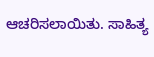ಆಚರಿಸಲಾಯಿತು. ಸಾಹಿತ್ಯ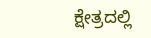ಕ್ಷೇತ್ರದಲ್ಲಿ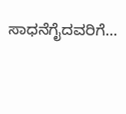ಸಾಧನೆಗೈದವರಿಗೆ...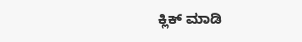ಕ್ಲಿಕ್ ಮಾಡಿ